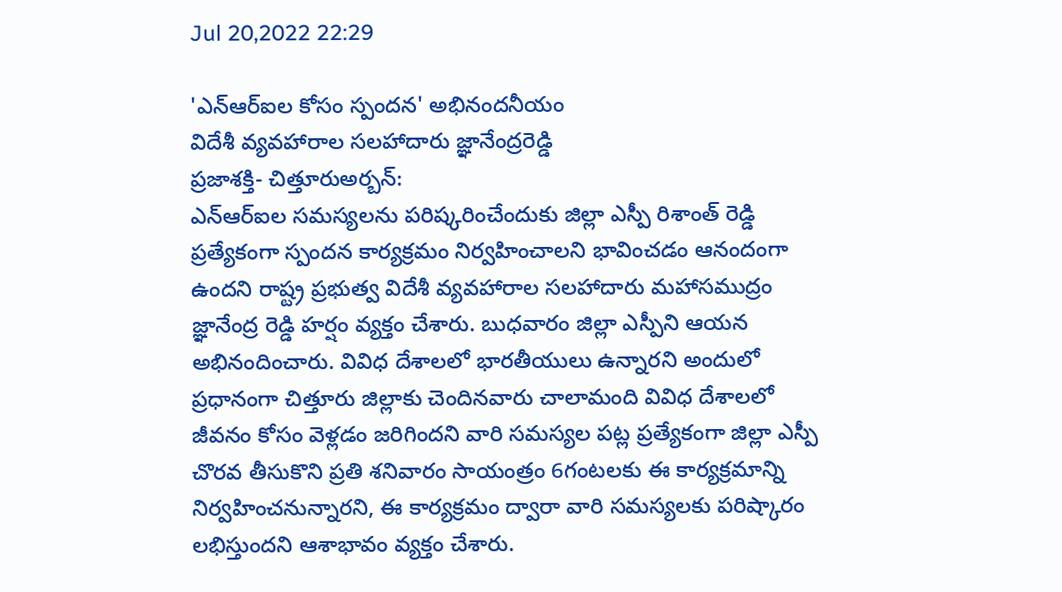Jul 20,2022 22:29

'ఎన్‌ఆర్‌ఐల కోసం స్పందన' అభినందనీయం
విదేశీ వ్యవహారాల సలహాదారు జ్ఞానేంద్రరెడ్డి
ప్రజాశక్తి- చిత్తూరుఅర్బన్‌:
ఎన్‌ఆర్‌ఐల సమస్యలను పరిష్కరించేందుకు జిల్లా ఎస్పీ రిశాంత్‌ రెడ్డి ప్రత్యేకంగా స్పందన కార్యక్రమం నిర్వహించాలని భావించడం ఆనందంగా ఉందని రాష్ట్ర ప్రభుత్వ విదేశీ వ్యవహారాల సలహాదారు మహాసముద్రం జ్ఞానేంద్ర రెడ్డి హర్షం వ్యక్తం చేశారు. బుధవారం జిల్లా ఎస్పీని ఆయన అభినందించారు. వివిధ దేశాలలో భారతీయులు ఉన్నారని అందులో ప్రధానంగా చిత్తూరు జిల్లాకు చెందినవారు చాలామంది వివిధ దేశాలలో జీవనం కోసం వెళ్లడం జరిగిందని వారి సమస్యల పట్ల ప్రత్యేకంగా జిల్లా ఎస్పీ చొరవ తీసుకొని ప్రతి శనివారం సాయంత్రం 6గంటలకు ఈ కార్యక్రమాన్ని నిర్వహించనున్నారని, ఈ కార్యక్రమం ద్వారా వారి సమస్యలకు పరిష్కారం లభిస్తుందని ఆశాభావం వ్యక్తం చేశారు.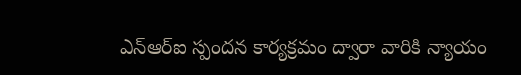ఎన్‌ఆర్‌ఐ స్పందన కార్యక్రమం ద్వారా వారికి న్యాయం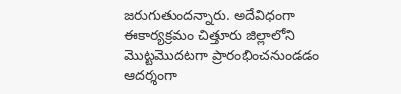జరుగుతుందన్నారు. అదేవిధంగా ఈకార్యక్రమం చిత్తూరు జిల్లాలోని మొట్టమొదటగా ప్రారంభించనుండడం ఆదర్శంగా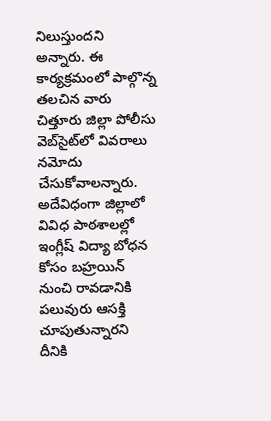నిలుస్తుందని అన్నారు. ఈ కార్యక్రమంలో పాల్గొన్న తలచిన వారు చిత్తూరు జిల్లా పోలీసు వెబ్‌సైట్‌లో వివరాలు నమోదు చేసుకోవాలన్నారు. అదేవిధంగా జిల్లాలో వివిధ పాఠశాలల్లో ఇంగ్లీష్‌ విద్యా బోధన కోసం బహ్రయిన్‌ నుంచి రావడానికి పలువురు ఆసక్తి చూపుతున్నారని దీనికి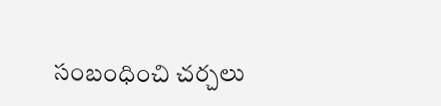సంబంధించి చర్చలు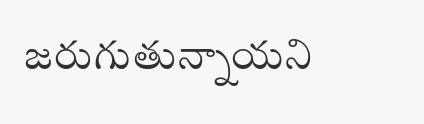జరుగుతున్నాయని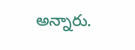అన్నారు.